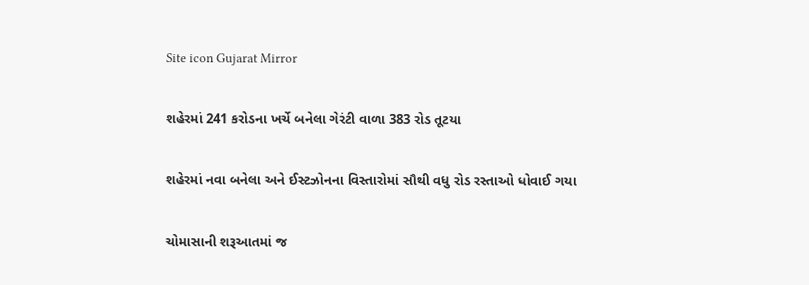Site icon Gujarat Mirror

શહેરમાં 241 કરોડના ખર્ચે બનેલા ગેરંટી વાળા 383 રોડ તૂટયા

શહેરમાં નવા બનેલા અને ઈસ્ટઝોનના વિસ્તારોમાં સૌથી વધુ રોડ રસ્તાઓ ધોવાઈ ગયા

ચોમાસાની શરૂઆતમાં જ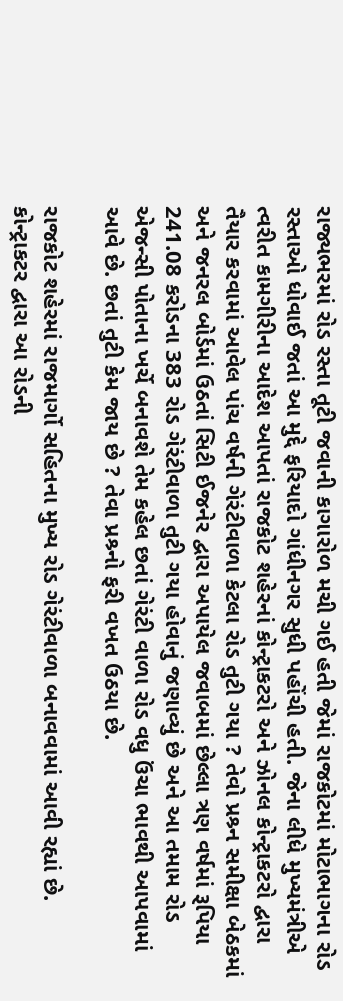રાજ્યભરમાં રોડ રસ્તા તૂટી જવાની કાગારોળ મચી ગઈ હતી જેમાં રાજકોટમાં મોટાભાગના રોડ રસ્તાઓ ધોવાઈ જતાં આ મુદ્દે ફરિયાદો ગાંધીનગર સુધી પહોંચી હતી. જેના લીધે મુખ્યમંત્રીએ ત્વરીત કામગીરીના આદેશ આપતાં રાજકોટ શહેરનાં કોન્ટ્રાકટરો અને ઝોનલ કોન્ટ્રાકટરો દ્વારા તૈયાર કરવામાં આવેલ પાંચ વર્ષની ગેરંટીવાળા કેટલા રોડ તુટી ગયા ? તેવો પ્રશ્ર્ન સમીક્ષા બેઠકમાં અને જનરલ બોર્ડમાં ઉઠતાં સિટી ઈજનેર દ્વારા અપાયેલ જવાબમાં છેલ્લા ત્રણ વર્ષમાં રૂપિયા 241.08 કરોડના 383 રોડ ગેરંટીવાળા તુટી ગયા હોવાનું જણાવ્યું છે અને આ તમામ રોડ એજન્સી પોતાના ખર્ચે બનાવશે તેમ કહેલ છતાં ગેરંટી વાળા રોડ વધુ ઉંચા ભાવથી આપવામાં આવે છે. છતાં તુટી કેમ જાય છે ? તેવા પ્રશ્ર્નો ફરી વખત ઉઠયા છે.

રાજકોટ શહેરમાં રાજમાર્ગો સહિતના મુખ્ય રોડ ગેરંટીવાળા બનાવવામાં આવી રહ્યાં છે. કોન્ટ્રાકટર દ્વારા આ રોડની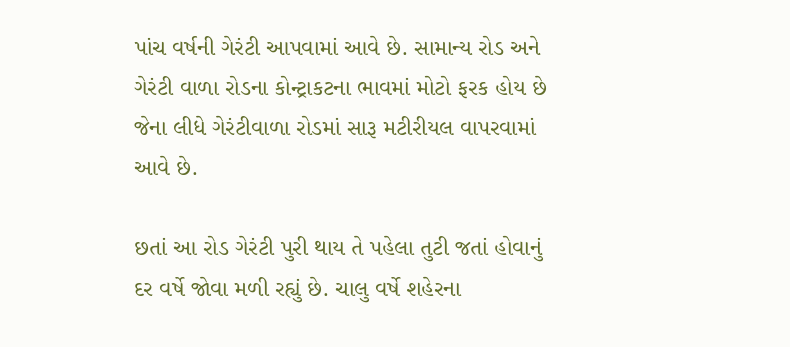પાંચ વર્ષની ગેરંટી આપવામાં આવે છે. સામાન્ય રોડ અને ગેરંટી વાળા રોડના કોન્ટ્રાકટના ભાવમાં મોટો ફરક હોય છે જેના લીધે ગેરંટીવાળા રોડમાં સારૂ મટીરીયલ વાપરવામાં આવે છે.

છતાં આ રોડ ગેરંટી પુરી થાય તે પહેલા તુટી જતાં હોવાનું દર વર્ષે જોવા મળી રહ્યું છે. ચાલુ વર્ષે શહેરના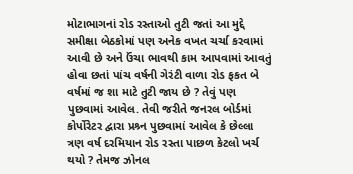મોટાભાગનાં રોડ રસ્તાઓ તુટી જતાં આ મુદ્દે સમીક્ષા બેઠકોમાં પણ અનેક વખત ચર્ચા કરવામાં આવી છે અને ઉંચા ભાવથી કામ આપવામાં આવતું હોવા છતાં પાંચ વર્ષની ગેરંટી વાળા રોડ ફકત બે વર્ષમાં જ શા માટે તુટી જાય છે ? તેવું પણ પુછવામાં આવેલ. તેવી જરીતે જનરલ બોર્ડમાં કોર્પોરેટર દ્વારા પ્રશ્ર્ન પુછવામાં આવેલ કે છેલ્લા ત્રણ વર્ષ દરમિયાન રોડ રસ્તા પાછળ કેટલો ખર્ચ થયો ? તેમજ ઝોનલ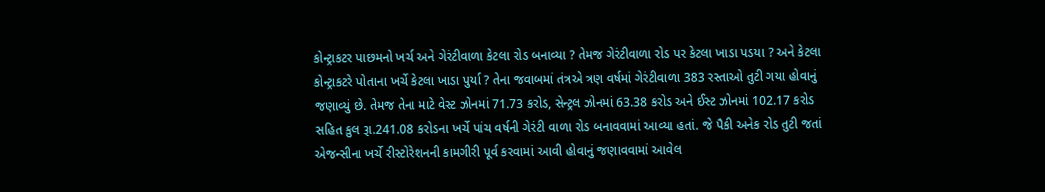કોન્ટ્રાકટર પાછમનો ખર્ચ અને ગેરંટીવાળા કેટલા રોડ બનાવ્યા ? તેમજ ગેરંટીવાળા રોડ પર કેટલા ખાડા પડયા ? અને કેટલા કોન્ટ્રાકટરે પોતાના ખર્ચે કેટલા ખાડા પુર્યા ? તેના જવાબમાં તંત્રએ ત્રણ વર્ષમાં ગેરંટીવાળા 383 રસ્તાઓ તુટી ગયા હોવાનું જણાવ્યું છે. તેમજ તેના માટે વેસ્ટ ઝોનમાં 71.73 કરોડ, સેન્ટ્રલ ઝોનમાં 63.38 કરોડ અને ઈસ્ટ ઝોનમાં 102.17 કરોડ સહિત કુલ રૂા.241.08 કરોડના ખર્ચે પાંચ વર્ષની ગેરંટી વાળા રોડ બનાવવામાં આવ્યા હતાં. જે પૈકી અનેક રોડ તુટી જતાં એજન્સીના ખર્ચે રીસ્ટોરેશનની કામગીરી પૂર્વ કરવામાં આવી હોવાનું જણાવવામાં આવેલ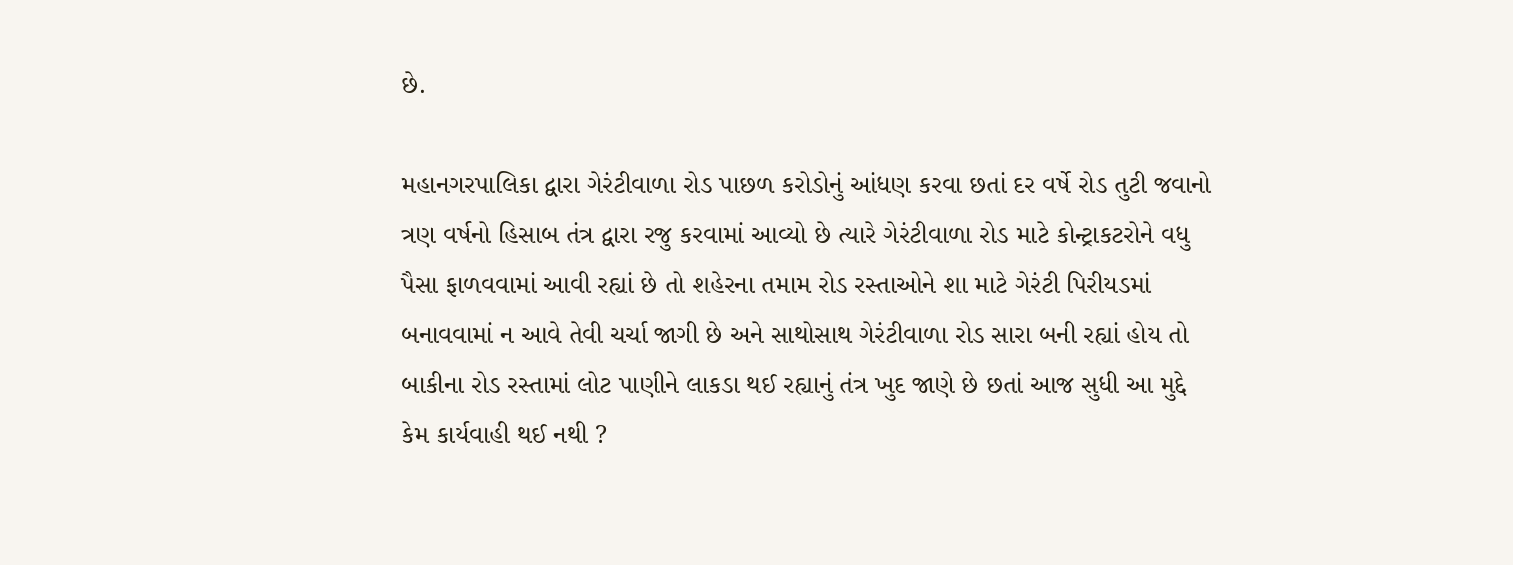છે.

મહાનગરપાલિકા દ્વારા ગેરંટીવાળા રોડ પાછળ કરોડોનું આંધણ કરવા છતાં દર વર્ષે રોડ તુટી જવાનો ત્રણ વર્ષનો હિસાબ તંત્ર દ્વારા રજુ કરવામાં આવ્યો છે ત્યારે ગેરંટીવાળા રોડ માટે કોન્ટ્રાકટરોને વધુ પૈસા ફાળવવામાં આવી રહ્યાં છે તો શહેરના તમામ રોડ રસ્તાઓને શા માટે ગેરંટી પિરીયડમાં બનાવવામાં ન આવે તેવી ચર્ચા જાગી છે અને સાથોસાથ ગેરંટીવાળા રોડ સારા બની રહ્યાં હોય તો બાકીના રોડ રસ્તામાં લોટ પાણીને લાકડા થઈ રહ્યાનું તંત્ર ખુદ જાણે છે છતાં આજ સુધી આ મુદ્દે કેમ કાર્યવાહી થઈ નથી ?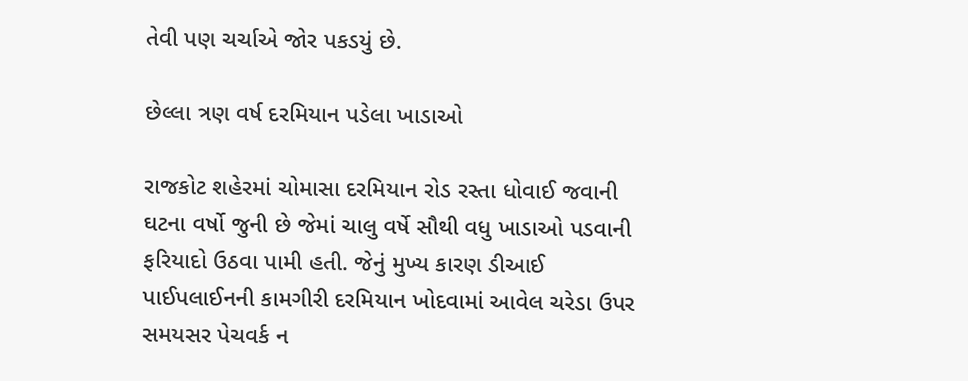તેવી પણ ચર્ચાએ જોર પકડયું છે.

છેલ્લા ત્રણ વર્ષ દરમિયાન પડેલા ખાડાઓ

રાજકોટ શહેરમાં ચોમાસા દરમિયાન રોડ રસ્તા ધોવાઈ જવાની ઘટના વર્ષો જુની છે જેમાં ચાલુ વર્ષે સૌથી વધુ ખાડાઓ પડવાની ફરિયાદો ઉઠવા પામી હતી. જેનું મુખ્ય કારણ ડીઆઈ પાઈપલાઈનની કામગીરી દરમિયાન ખોદવામાં આવેલ ચરેડા ઉપર સમયસર પેચવર્ક ન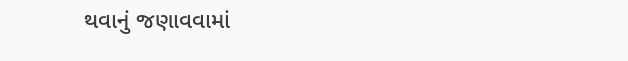થવાનું જણાવવામાં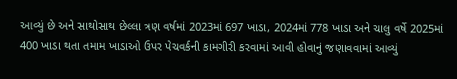આવ્યું છે અને સાથોસાથ છેલ્લા ત્રણ વર્ષમાં 2023માં 697 ખાડા, 2024માં 778 ખાડા અને ચાલુ વર્ષે 2025માં 400 ખાડા થતા તમામ ખાડાઓ ઉપર પેચવર્કની કામગીરી કરવામાં આવી હોવાનું જણાવવામાં આવ્યું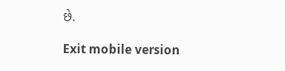છે.

Exit mobile version